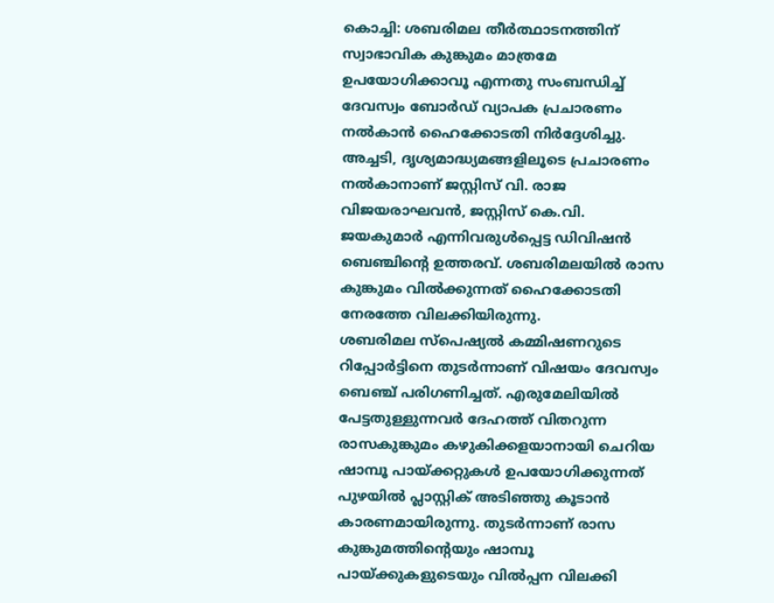കൊച്ചി: ശബരിമല തീർത്ഥാടനത്തിന് സ്വാഭാവിക കുങ്കുമം മാത്രമേ ഉപയോഗിക്കാവൂ എന്നതു സംബന്ധിച്ച് ദേവസ്വം ബോർഡ് വ്യാപക പ്രചാരണം നൽകാൻ ഹൈക്കോടതി നിർദ്ദേശിച്ചു. അച്ചടി, ദൃശ്യമാദ്ധ്യമങ്ങളിലൂടെ പ്രചാരണം നൽകാനാണ് ജസ്റ്റിസ് വി. രാജ വിജയരാഘവൻ, ജസ്റ്റിസ് കെ.വി. ജയകുമാർ എന്നിവരുൾപ്പെട്ട ഡിവിഷൻ ബെഞ്ചിന്റെ ഉത്തരവ്. ശബരിമലയിൽ രാസ കുങ്കുമം വിൽക്കുന്നത് ഹൈക്കോടതി നേരത്തേ വിലക്കിയിരുന്നു.
ശബരിമല സ്പെഷ്യൽ കമ്മിഷണറുടെ റിപ്പോർട്ടിനെ തുടർന്നാണ് വിഷയം ദേവസ്വം ബെഞ്ച് പരിഗണിച്ചത്. എരുമേലിയിൽ പേട്ടതുള്ളുന്നവർ ദേഹത്ത് വിതറുന്ന രാസകുങ്കുമം കഴുകിക്കളയാനായി ചെറിയ ഷാമ്പൂ പായ്ക്കറ്റുകൾ ഉപയോഗിക്കുന്നത് പുഴയിൽ പ്ലാസ്റ്റിക് അടിഞ്ഞു കൂടാൻ കാരണമായിരുന്നു. തുടർന്നാണ് രാസ കുങ്കുമത്തിന്റെയും ഷാമ്പൂ പായ്ക്കുകളുടെയും വിൽപ്പന വിലക്കി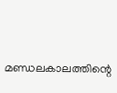മണ്ഡലകാലത്തിന്റെ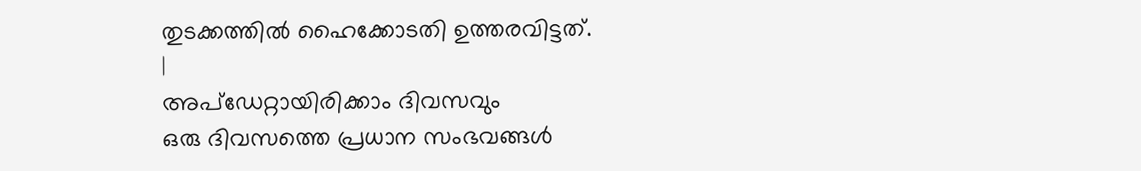തുടക്കത്തിൽ ഹൈക്കോടതി ഉത്തരവിട്ടത്.
|
അപ്ഡേറ്റായിരിക്കാം ദിവസവും
ഒരു ദിവസത്തെ പ്രധാന സംഭവങ്ങൾ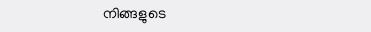നിങ്ങളുടെ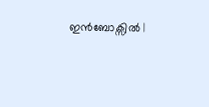ഇൻബോക്സിൽ |